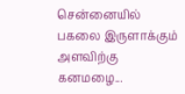சென்னையில் பகலை இருளாக்கும் அளவிற்கு கனமழை...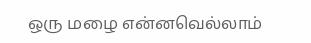ஒரு மழை என்னவெல்லாம்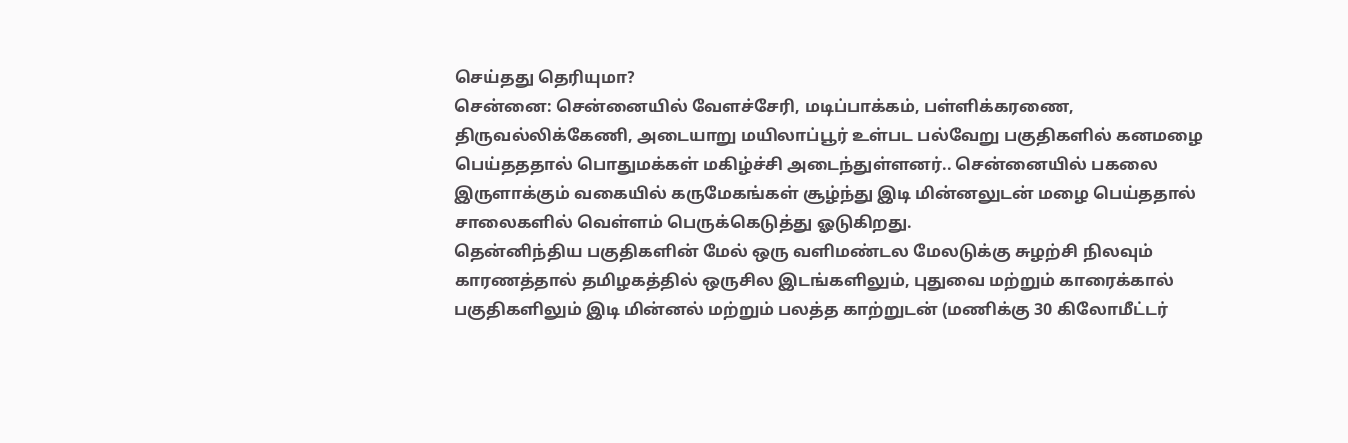செய்தது தெரியுமா?
சென்னை: சென்னையில் வேளச்சேரி, மடிப்பாக்கம், பள்ளிக்கரணை, திருவல்லிக்கேணி, அடையாறு மயிலாப்பூர் உள்பட பல்வேறு பகுதிகளில் கனமழை பெய்தததால் பொதுமக்கள் மகிழ்ச்சி அடைந்துள்ளனர்.. சென்னையில் பகலை இருளாக்கும் வகையில் கருமேகங்கள் சூழ்ந்து இடி மின்னலுடன் மழை பெய்ததால் சாலைகளில் வெள்ளம் பெருக்கெடுத்து ஓடுகிறது.
தென்னிந்திய பகுதிகளின் மேல் ஒரு வளிமண்டல மேலடுக்கு சுழற்சி நிலவும் காரணத்தால் தமிழகத்தில் ஒருசில இடங்களிலும், புதுவை மற்றும் காரைக்கால் பகுதிகளிலும் இடி மின்னல் மற்றும் பலத்த காற்றுடன் (மணிக்கு 30 கிலோமீட்டர்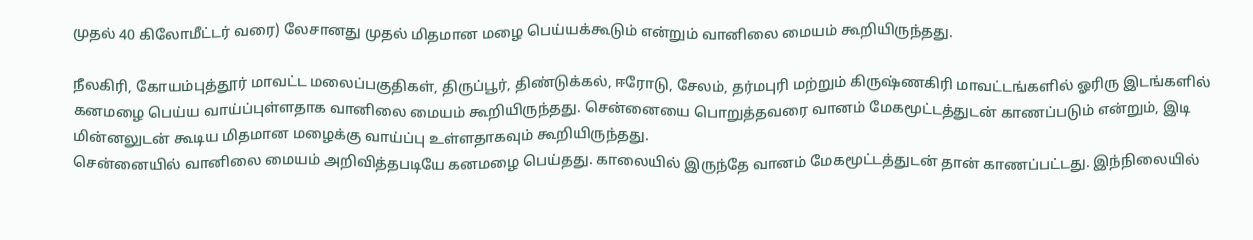முதல் 40 கிலோமீட்டர் வரை) லேசானது முதல் மிதமான மழை பெய்யக்கூடும் என்றும் வானிலை மையம் கூறியிருந்தது.

நீலகிரி, கோயம்புத்தூர் மாவட்ட மலைப்பகுதிகள், திருப்பூர், திண்டுக்கல், ஈரோடு, சேலம், தர்மபுரி மற்றும் கிருஷ்ணகிரி மாவட்டங்களில் ஓரிரு இடங்களில் கனமழை பெய்ய வாய்ப்புள்ளதாக வானிலை மையம் கூறியிருந்தது. சென்னையை பொறுத்தவரை வானம் மேகமூட்டத்துடன் காணப்படும் என்றும், இடி மின்னலுடன் கூடிய மிதமான மழைக்கு வாய்ப்பு உள்ளதாகவும் கூறியிருந்தது.
சென்னையில் வானிலை மையம் அறிவித்தபடியே கனமழை பெய்தது. காலையில் இருந்தே வானம் மேகமூட்டத்துடன் தான் காணப்பட்டது. இந்நிலையில்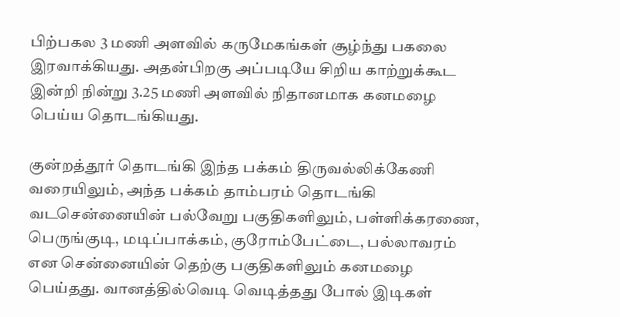பிற்பகல 3 மணி அளவில் கருமேகங்கள் சூழ்ந்து பகலை இரவாக்கியது. அதன்பிறகு அப்படியே சிறிய காற்றுக்கூட இன்றி நின்று 3.25 மணி அளவில் நிதானமாக கனமழை பெய்ய தொடங்கியது.

குன்றத்தூர் தொடங்கி இந்த பக்கம் திருவல்லிக்கேணி வரையிலும், அந்த பக்கம் தாம்பரம் தொடங்கி வடசென்னையின் பல்வேறு பகுதிகளிலும், பள்ளிக்கரணை, பெருங்குடி, மடிப்பாக்கம், குரோம்பேட்டை, பல்லாவரம் என சென்னையின் தெற்கு பகுதிகளிலும் கனமழை பெய்தது. வானத்தில்வெடி வெடித்தது போல் இடிகள்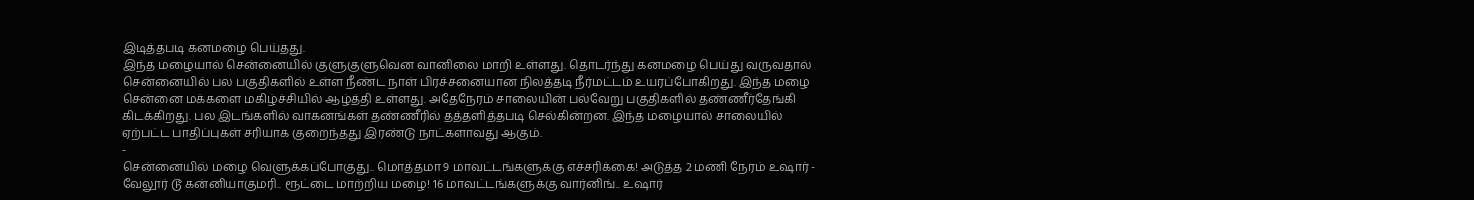இடித்தபடி கனமழை பெய்தது.
இந்த மழையால் சென்னையில் குளுகுளுவென வானிலை மாறி உள்ளது. தொடர்ந்து கனமழை பெய்து வருவதால் சென்னையில் பல பகுதிகளில் உள்ள நீண்ட நாள் பிரச்சனையான நிலத்தடி நீர்மட்டம் உயரப்போகிறது. இந்த மழை சென்னை மக்களை மகிழ்ச்சியில் ஆழ்த்தி உள்ளது. அதேநேரம் சாலையின் பல்வேறு பகுதிகளில் தண்ணீர்தேங்கி கிடக்கிறது. பல இடங்களில் வாகனங்கள் தண்ணீரில் தத்தளித்தபடி செல்கின்றன. இந்த மழையால் சாலையில் ஏற்பட்ட பாதிப்புகள் சரியாக குறைந்தது இரண்டு நாட்களாவது ஆகும்.
-
சென்னையில் மழை வெளுக்கப்போகுது.. மொத்தமா 9 மாவட்டங்களுக்கு எச்சரிக்கை! அடுத்த 2 மணி நேரம் உஷார் -
வேலூர் டூ கன்னியாகுமரி.. ரூட்டை மாற்றிய மழை! 16 மாவட்டங்களுக்கு வார்னிங்.. உஷார்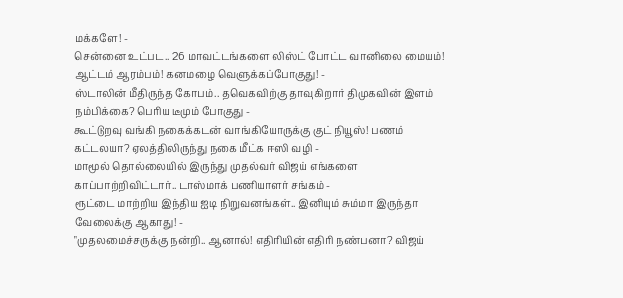மக்களே! -
சென்னை உட்பட.. 26 மாவட்டங்களை லிஸ்ட் போட்ட வானிலை மையம்! ஆட்டம் ஆரம்பம்! கனமழை வெளுக்கப்போகுது! -
ஸ்டாலின் மீதிருந்த கோபம்.. தவெகவிற்கு தாவுகிறார் திமுகவின் இளம் நம்பிக்கை? பெரிய டீமும் போகுது -
கூட்டுறவு வங்கி நகைக்கடன் வாங்கியோருக்கு குட் நியூஸ்! பணம் கட்டலயா? ஏலத்திலிருந்து நகை மீட்க ஈஸி வழி -
மாமூல் தொல்லையில் இருந்து முதல்வர் விஜய் எங்களை காப்பாற்றிவிட்டார்.. டாஸ்மாக் பணியாளர் சங்கம் -
ரூட்டை மாற்றிய இந்திய ஐடி நிறுவனங்கள்.. இனியும் சும்மா இருந்தா வேலைக்கு ஆகாது! -
"முதலமைச்சருக்கு நன்றி.. ஆனால்! எதிரியின் எதிரி நண்பனா? விஜய்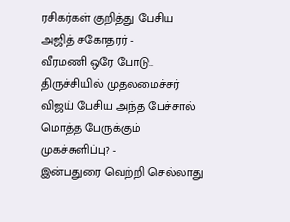ரசிகர்கள் குறித்து பேசிய அஜித் சகோதரர் -
வீரமணி ஒரே போடு.. திருச்சியில் முதலமைச்சர் விஜய் பேசிய அந்த பேச்சால் மொத்த பேருக்கும் முகச்சுளிப்பு? -
இன்பதுரை வெற்றி செல்லாது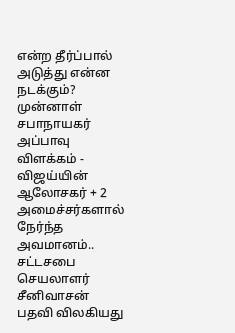என்ற தீர்ப்பால் அடுத்து என்ன நடக்கும்? முன்னாள் சபாநாயகர் அப்பாவு விளக்கம் -
விஜய்யின் ஆலோசகர் + 2 அமைச்சர்களால் நேர்ந்த அவமானம்.. சட்டசபை செயலாளர் சீனிவாசன் பதவி விலகியது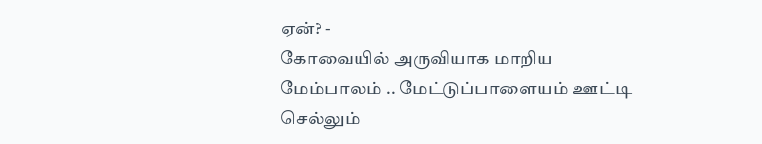ஏன்? -
கோவையில் அருவியாக மாறிய மேம்பாலம் .. மேட்டுப்பாளையம் ஊட்டி செல்லும்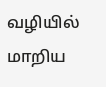வழியில் மாறிய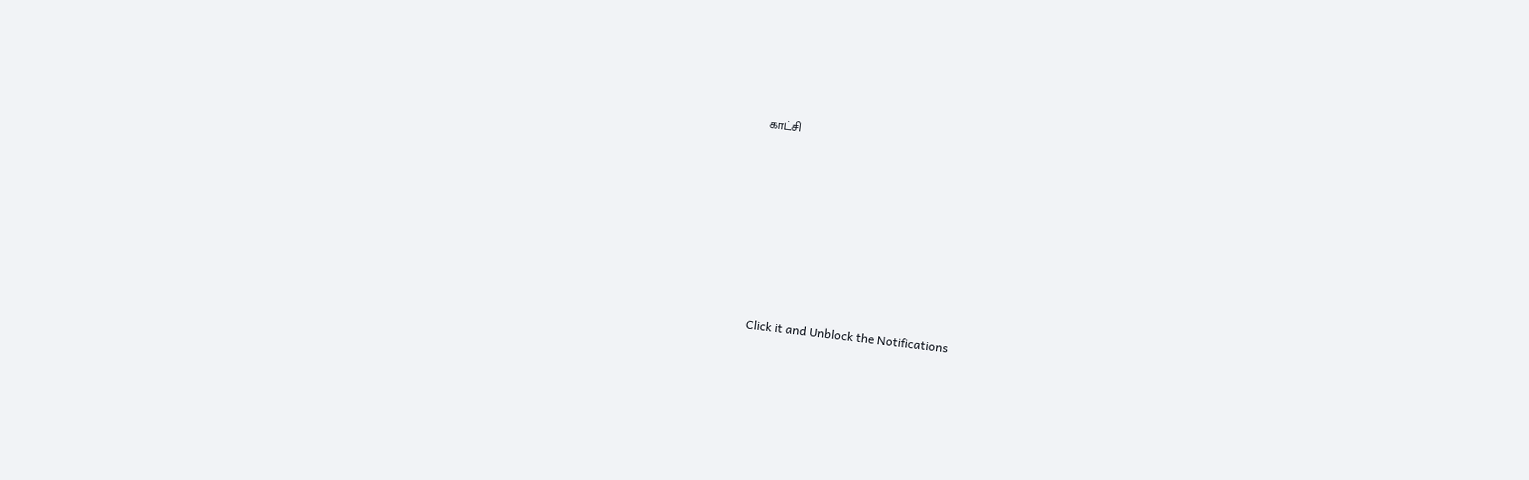காட்சி












Click it and Unblock the Notifications